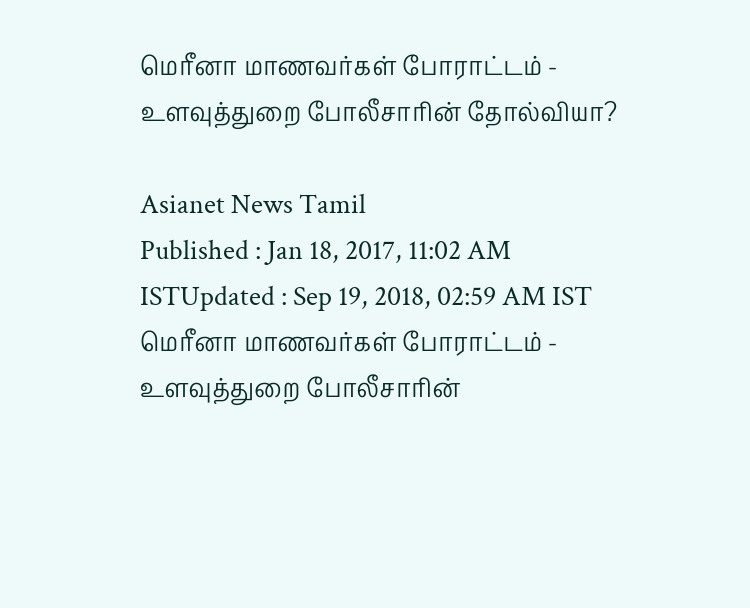மெரீனா மாணவர்கள் போராட்டம் - உளவுத்துறை போலீசாரின் தோல்வியா?

Asianet News Tamil
Published : Jan 18, 2017, 11:02 AM ISTUpdated : Sep 19, 2018, 02:59 AM IST
மெரீனா மாணவர்கள் போராட்டம் - உளவுத்துறை போலீசாரின்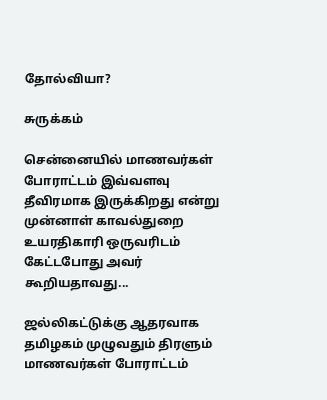தோல்வியா?

சுருக்கம்

சென்னையில் மாணவர்கள் போராட்டம் இவ்வளவு தீவிரமாக இருக்கிறது என்று முன்னாள் காவல்துறை உயரதிகாரி ஒருவரிடம் கேட்டபோது அவர் கூறியதாவது...

ஜல்லிகட்டுக்கு ஆதரவாக தமிழகம் முழுவதும் திரளும் மாணவர்கள் போராட்டம்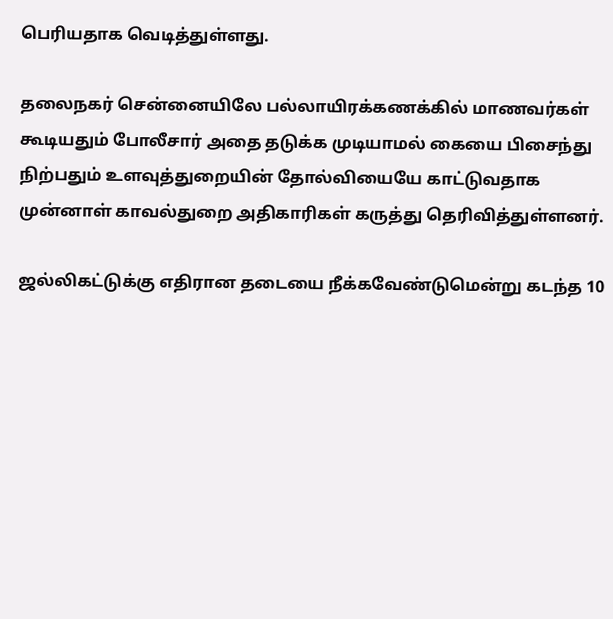பெரியதாக வெடித்துள்ளது.

தலைநகர் சென்னையிலே பல்லாயிரக்கணக்கில் மாணவர்கள் கூடியதும் போலீசார் அதை தடுக்க முடியாமல் கையை பிசைந்து நிற்பதும் உளவுத்துறையின் தோல்வியையே காட்டுவதாக முன்னாள் காவல்துறை அதிகாரிகள் கருத்து தெரிவித்துள்ளனர்.

ஜல்லிகட்டுக்கு எதிரான தடையை நீக்கவேண்டுமென்று கடந்த 10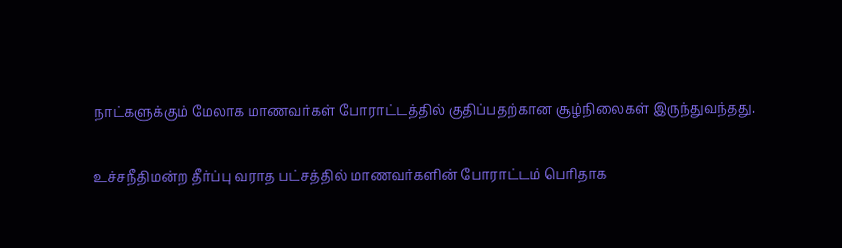நாட்களுக்கும் மேலாக மாணவர்கள் போராட்டத்தில் குதிப்பதற்கான சூழ்நிலைகள் இருந்துவந்தது.

உச்சநீதிமன்ற தீர்ப்பு வராத பட்சத்தில் மாணவர்களின் போராட்டம் பெரிதாக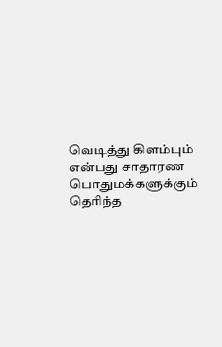வெடித்து கிளம்பும் என்பது சாதாரண பொதுமக்களுக்கும் தெரிந்த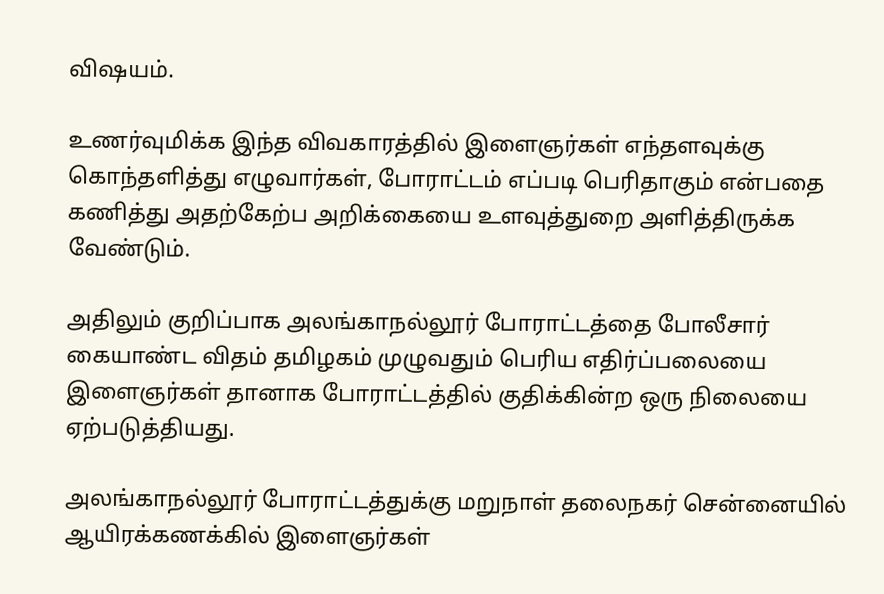விஷயம்.

உணர்வுமிக்க இந்த விவகாரத்தில் இளைஞர்கள் எந்தளவுக்கு கொந்தளித்து எழுவார்கள், போராட்டம் எப்படி பெரிதாகும் என்பதை கணித்து அதற்கேற்ப அறிக்கையை உளவுத்துறை அளித்திருக்க வேண்டும்.

அதிலும் குறிப்பாக அலங்காநல்லூர் போராட்டத்தை போலீசார் கையாண்ட விதம் தமிழகம் முழுவதும் பெரிய எதிர்ப்பலையை இளைஞர்கள் தானாக போராட்டத்தில் குதிக்கின்ற ஒரு நிலையை ஏற்படுத்தியது.

அலங்காநல்லூர் போராட்டத்துக்கு மறுநாள் தலைநகர் சென்னையில் ஆயிரக்கணக்கில் இளைஞர்கள்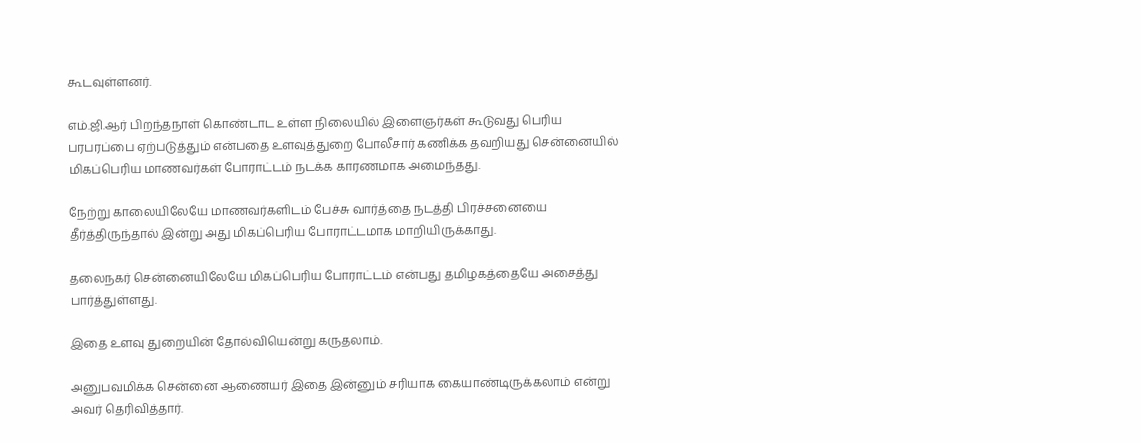கூடவுள்ளனர்.

எம்.ஜி.ஆர் பிறந்தநாள் கொண்டாட உள்ள நிலையில் இளைஞர்கள் கூடுவது பெரிய பரபரப்பை ஏற்படுத்தும் என்பதை உளவுத்துறை போலீசார் கணிக்க தவறியது சென்னையில் மிகப்பெரிய மாணவர்கள் போராட்டம் நடக்க காரணமாக அமைந்தது.

நேற்று காலையிலேயே மாணவர்களிடம் பேச்சு வார்த்தை நடத்தி பிரச்சனையை தீர்த்திருந்தால் இன்று அது மிகப்பெரிய போராட்டமாக மாறியிருக்காது.

தலைநகர் சென்னையிலேயே மிகப்பெரிய போராட்டம் என்பது தமிழகத்தையே அசைத்து பார்த்துள்ளது.

இதை உளவு துறையின் தோல்வியென்று கருதலாம்.

அனுபவமிக்க சென்னை ஆணையர் இதை இன்னும் சரியாக கையாண்டிருக்கலாம் என்று அவர் தெரிவித்தார்.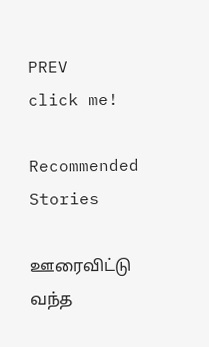PREV
click me!

Recommended Stories

ஊரைவிட்டு வந்த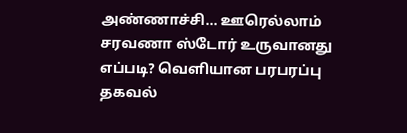அண்ணாச்சி... ஊரெல்லாம் சரவணா ஸ்டோர் உருவானது எப்படி? வெளியான பரபரப்பு தகவல்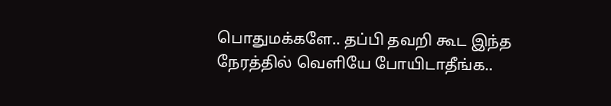பொதுமக்களே.. தப்பி தவறி கூட இந்த நேரத்தில் வெளியே போயிடாதீங்க..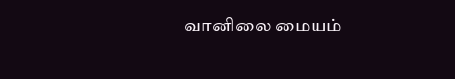வானிலை மையம்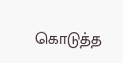கொடுத்த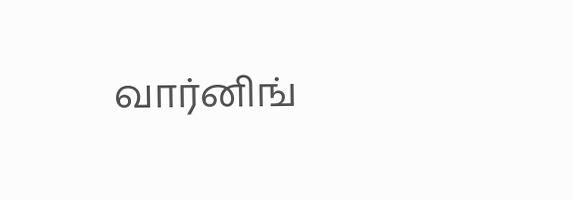வார்னிங்